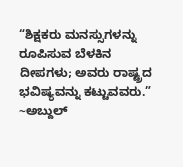“ಶಿಕ್ಷಕರು ಮನಸ್ಸುಗಳನ್ನು ರೂಪಿಸುವ ಬೆಳಕಿನ ದೀಪಗಳು; ಅವರು ರಾಷ್ಟ್ರದ ಭವಿಷ್ಯವನ್ನು ಕಟ್ಟುವವರು.”
~ಅಬ್ದುಲ್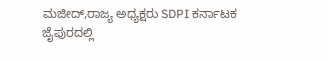ಮಜೀದ್,ರಾಜ್ಯ ಅಧ್ಯಕ್ಷರು SDPI ಕರ್ನಾಟಕ
ಜೈಪುರದಲ್ಲಿ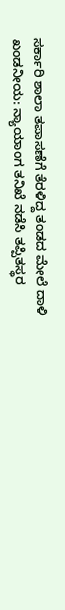ಸರ್ಕಾರಿ ಶಾಲಾ ತಪಾಸಣೆಗೆ ತೆರಳಿದ್ದ ತಂಡದ ಮೇಲೆ ದಾಳಿ ಖಂಡನೀಯ: ನ್ಯಾಯಾಂಗ ತನಿಖೆ ನಡೆಸಿ ತಪ್ಪಿತಸ್ಥರ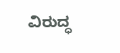ವಿರುದ್ಧ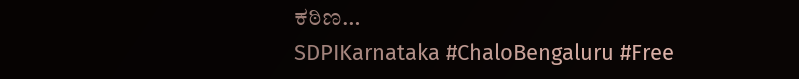ಕಠಿಣ…
SDPIKarnataka #ChaloBengaluru #Free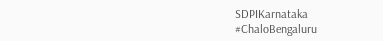SDPIKarnataka #ChaloBengaluru